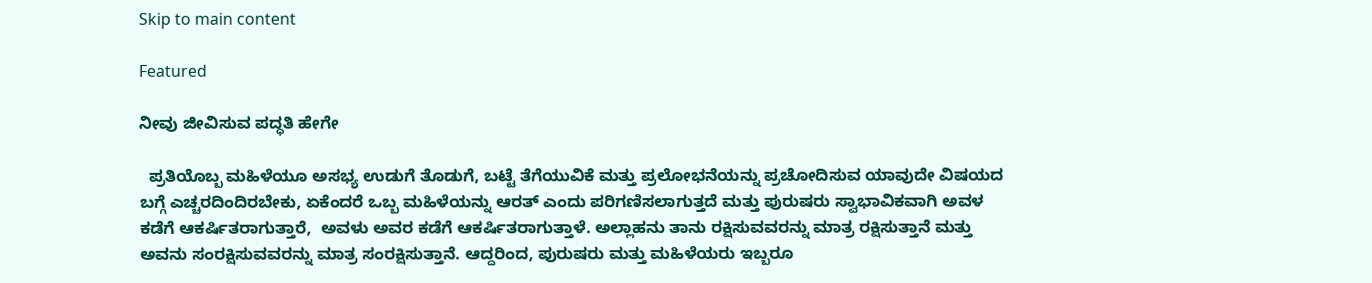Skip to main content

Featured

ನೀವು ಜೀವಿಸುವ ಪದ್ಧತಿ ಹೇಗೇ

  ಪ್ರತಿಯೊಬ್ಬ ಮಹಿಳೆಯೂ ಅಸಭ್ಯ ಉಡುಗೆ ತೊಡುಗೆ, ಬಟ್ಟೆ ತೆಗೆಯುವಿಕೆ ಮತ್ತು ಪ್ರಲೋಭನೆಯನ್ನು ಪ್ರಚೋದಿಸುವ ಯಾವುದೇ ವಿಷಯದ ಬಗ್ಗೆ ಎಚ್ಚರದಿಂದಿರಬೇಕು, ಏಕೆಂದರೆ ಒಬ್ಬ ಮಹಿಳೆಯನ್ನು ಆರತ್ ಎಂದು ಪರಿಗಣಿಸಲಾಗುತ್ತದೆ ಮತ್ತು ಪುರುಷರು ಸ್ವಾಭಾವಿಕವಾಗಿ ಅವಳ ಕಡೆಗೆ ಆಕರ್ಷಿತರಾಗುತ್ತಾರೆ,  ಅವಳು ಅವರ ಕಡೆಗೆ ಆಕರ್ಷಿತರಾಗುತ್ತಾಳೆ. ಅಲ್ಲಾಹನು ತಾನು ರಕ್ಷಿಸುವವರನ್ನು ಮಾತ್ರ ರಕ್ಷಿಸುತ್ತಾನೆ ಮತ್ತು ಅವನು ಸಂರಕ್ಷಿಸುವವರನ್ನು ಮಾತ್ರ ಸಂರಕ್ಷಿಸುತ್ತಾನೆ. ಆದ್ದರಿಂದ, ಪುರುಷರು ಮತ್ತು ಮಹಿಳೆಯರು ಇಬ್ಬರೂ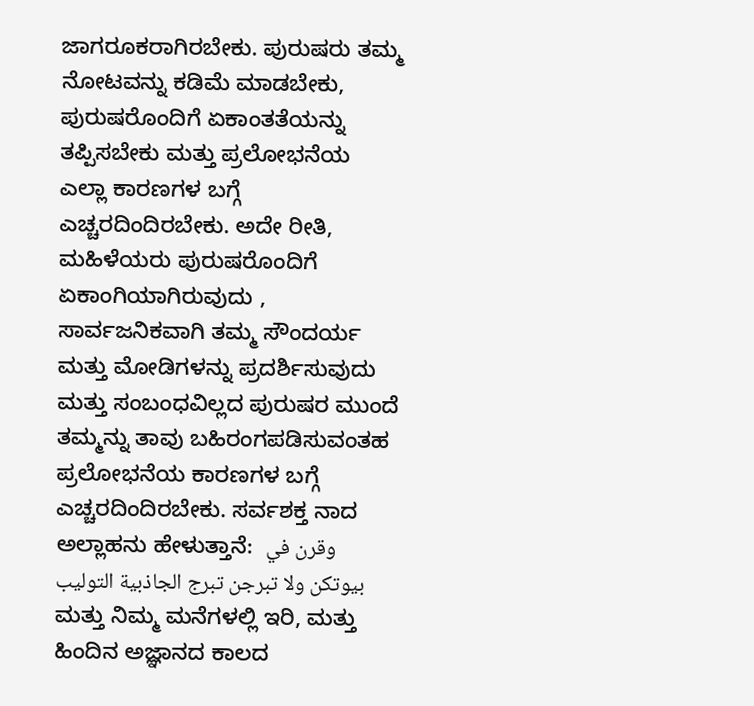ಜಾಗರೂಕರಾಗಿರಬೇಕು. ಪುರುಷರು ತಮ್ಮ ನೋಟವನ್ನು ಕಡಿಮೆ ಮಾಡಬೇಕು, ಪುರುಷರೊಂದಿಗೆ ಏಕಾಂತತೆಯನ್ನು ತಪ್ಪಿಸಬೇಕು ಮತ್ತು ಪ್ರಲೋಭನೆಯ ಎಲ್ಲಾ ಕಾರಣಗಳ ಬಗ್ಗೆ ಎಚ್ಚರದಿಂದಿರಬೇಕು. ಅದೇ ರೀತಿ, ಮಹಿಳೆಯರು ಪುರುಷರೊಂದಿಗೆ ಏಕಾಂಗಿಯಾಗಿರುವುದು , ಸಾರ್ವಜನಿಕವಾಗಿ ತಮ್ಮ ಸೌಂದರ್ಯ ಮತ್ತು ಮೋಡಿಗಳನ್ನು ಪ್ರದರ್ಶಿಸುವುದು ಮತ್ತು ಸಂಬಂಧವಿಲ್ಲದ ಪುರುಷರ ಮುಂದೆ ತಮ್ಮನ್ನು ತಾವು ಬಹಿರಂಗಪಡಿಸುವಂತಹ ಪ್ರಲೋಭನೆಯ ಕಾರಣಗಳ ಬಗ್ಗೆ ಎಚ್ಚರದಿಂದಿರಬೇಕು. ಸರ್ವಶಕ್ತ ನಾದ ಅಲ್ಲಾಹನು ಹೇಳುತ್ತಾನೆ:  وقرن في بيوتكن ولا تبرجن تبرج الجاذبية التوليب ಮತ್ತು ನಿಮ್ಮ ಮನೆಗಳಲ್ಲಿ ಇರಿ, ಮತ್ತು ಹಿಂದಿನ ಅಜ್ಞಾನದ ಕಾಲದ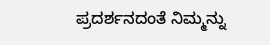ಪ್ರದರ್ಶನದಂತೆ ನಿಮ್ಮನ್ನು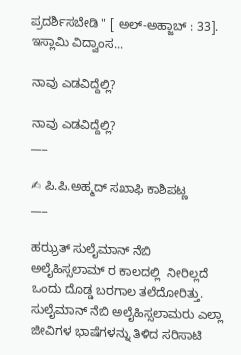ಪ್ರದರ್ಶಿಸಬೇಡಿ " [ ಅಲ್-ಅಹ್ಜಾಬ್ : 33]. ಇಸ್ಲಾಮಿ ವಿದ್ವಾಂಸ...

ನಾವು ಎಡವಿದ್ದೆಲ್ಲಿ?

ನಾವು ಎಡವಿದ್ದೆಲ್ಲಿ?
___

✍ ಪಿ.ಪಿ.ಅಹ್ಮದ್ ಸಖಾಫಿ ಕಾಶಿಪಟ್ಣ
___

ಹಝ್ರತ್ ಸುಲೈಮಾನ್ ನೆಬಿ  ಅಲೈಹಿಸ್ಸಲಾಮ್ ರ ಕಾಲದಲ್ಲಿ  ನೀರಿಲ್ಲದೆ ಒಂದು ದೊಡ್ಡ ಬರಗಾಲ ತಲೆದೋರಿತ್ತು.
ಸುಲೈಮಾನ್ ನೆಬಿ ಅಲೈಹಿಸ್ಸಲಾಮರು ಎಲ್ಲಾ ಜೀವಿಗಳ ಭಾಷೆಗಳನ್ನು ತಿಳಿದ ಸರಿಸಾಟಿ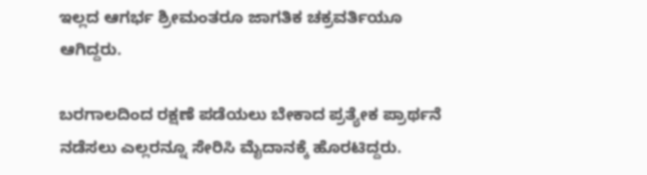ಇಲ್ಲದ ಆಗರ್ಭ ಶ್ರೀಮಂತರೂ ಜಾಗತಿಕ ಚಕ್ರವರ್ತಿಯೂ ಆಗಿದ್ದರು.

ಬರಗಾಲದಿಂದ ರಕ್ಷಣೆ ಪಡೆಯಲು ಬೇಕಾದ ಪ್ರತ್ಯೇಕ ಪ್ರಾರ್ಥನೆ ನಡೆಸಲು ಎಲ್ಲರನ್ನೂ ಸೇರಿಸಿ ಮೈದಾನಕ್ಕೆ ಹೊರಟಿದ್ದರು.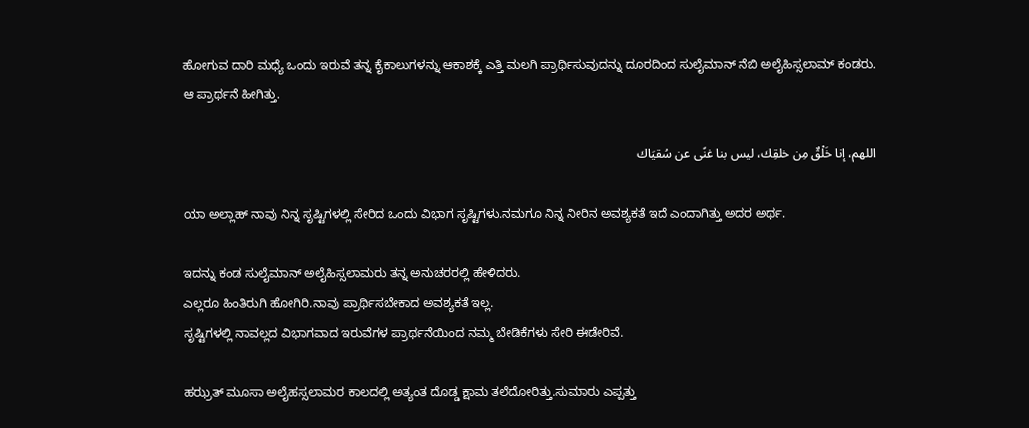ಹೋಗುವ ದಾರಿ ಮಧ್ಯೆ ಒಂದು ಇರುವೆ ತನ್ನ ಕೈಕಾಲುಗಳನ್ನು ಆಕಾಶಕ್ಕೆ ಎತ್ತಿ ಮಲಗಿ ಪ್ರಾರ್ಥಿಸುವುದನ್ನು ದೂರದಿಂದ ಸುಲೈಮಾನ್ ನೆಬಿ ಅಲೈಹಿಸ್ಸಲಾಮ್ ಕಂಡರು.
ಆ ಪ್ರಾರ್ಥನೆ ಹೀಗಿತ್ತು.

اللهم، إنا خَلْقٌ مِن خلقِك، ليس بنا غنًى عن سُقيَاك

ಯಾ ಅಲ್ಲಾಹ್ ನಾವು ನಿನ್ನ ಸೃಷ್ಟಿಗಳಲ್ಲಿ ಸೇರಿದ ಒಂದು ವಿಭಾಗ ಸೃಷ್ಟಿಗಳು.ನಮಗೂ ನಿನ್ನ ನೀರಿನ ಅವಶ್ಯಕತೆ ಇದೆ ಎಂದಾಗಿತ್ತು ಅದರ ಅರ್ಥ.

ಇದನ್ನು ಕಂಡ ಸುಲೈಮಾನ್ ಅಲೈಹಿಸ್ಸಲಾಮರು ತನ್ನ ಅನುಚರರಲ್ಲಿ ಹೇಳಿದರು.
ಎಲ್ಲರೂ ಹಿಂತಿರುಗಿ ಹೋಗಿರಿ.ನಾವು ಪ್ರಾರ್ಥಿಸಬೇಕಾದ ಅವಶ್ಯಕತೆ ಇಲ್ಲ.
ಸೃಷ್ಟಿಗಳಲ್ಲಿ ನಾವಲ್ಲದ ವಿಭಾಗವಾದ ಇರುವೆಗಳ ಪ್ರಾರ್ಥನೆಯಿಂದ ನಮ್ಮ ಬೇಡಿಕೆಗಳು ಸೇರಿ ಈಡೇರಿವೆ.

ಹಝ್ರತ್ ಮೂಸಾ ಅಲೈಹಸ್ಸಲಾಮರ ಕಾಲದಲ್ಲಿ ಅತ್ಯಂತ ದೊಡ್ಡ ಕ್ಷಾಮ ತಲೆದೋರಿತ್ತು.ಸುಮಾರು ಎಪ್ಪತ್ತು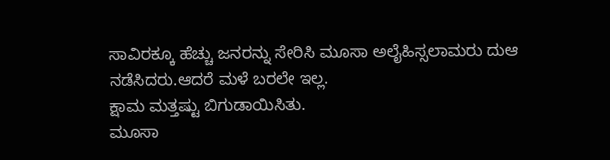ಸಾವಿರಕ್ಕೂ ಹೆಚ್ಚು ಜನರನ್ನು ಸೇರಿಸಿ ಮೂಸಾ ಅಲೈಹಿಸ್ಸಲಾಮರು ದುಆ ನಡೆಸಿದರು.ಆದರೆ ಮಳೆ ಬರಲೇ ಇಲ್ಲ.
ಕ್ಷಾಮ ಮತ್ತಷ್ಟು ಬಿಗುಡಾಯಿಸಿತು.
ಮೂಸಾ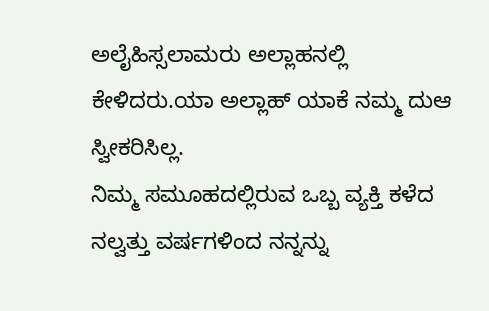ಅಲೈಹಿಸ್ಸಲಾಮರು ಅಲ್ಲಾಹನಲ್ಲಿ ಕೇಳಿದರು.ಯಾ ಅಲ್ಲಾಹ್ ಯಾಕೆ ನಮ್ಮ ದುಆ ಸ್ವೀಕರಿಸಿಲ್ಲ.
ನಿಮ್ಮ ಸಮೂಹದಲ್ಲಿರುವ ಒಬ್ಬ ವ್ಯಕ್ತಿ ಕಳೆದ ನಲ್ವತ್ತು ವರ್ಷಗಳಿಂದ ನನ್ನನ್ನು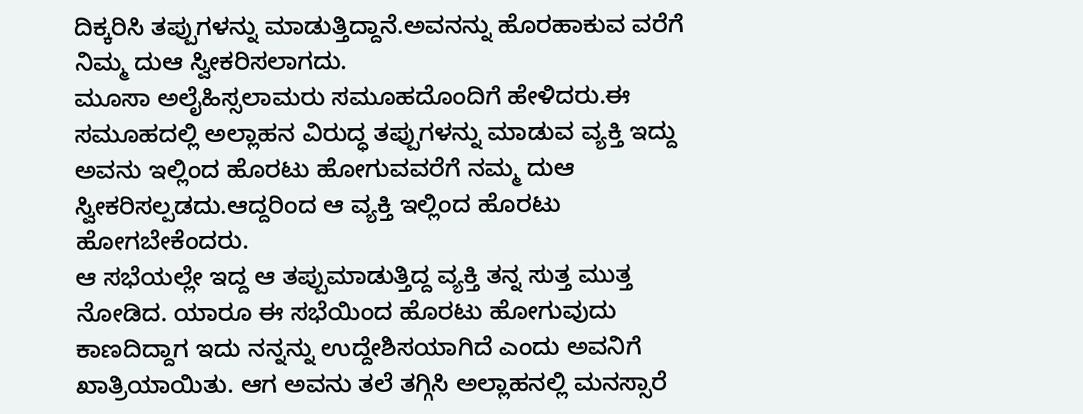ದಿಕ್ಕರಿಸಿ ತಪ್ಪುಗಳನ್ನು ಮಾಡುತ್ತಿದ್ದಾನೆ.ಅವನನ್ನು ಹೊರಹಾಕುವ ವರೆಗೆ ನಿಮ್ಮ ದುಆ ಸ್ವೀಕರಿಸಲಾಗದು.
ಮೂಸಾ ಅಲೈಹಿಸ್ಸಲಾಮರು ಸಮೂಹದೊಂದಿಗೆ ಹೇಳಿದರು.ಈ ಸಮೂಹದಲ್ಲಿ ಅಲ್ಲಾಹನ ವಿರುದ್ಧ ತಪ್ಪುಗಳನ್ನು ಮಾಡುವ ವ್ಯಕ್ತಿ ಇದ್ದು ಅವನು ಇಲ್ಲಿಂದ ಹೊರಟು ಹೋಗುವವರೆಗೆ ನಮ್ಮ ದುಆ ಸ್ವೀಕರಿಸಲ್ಪಡದು.ಆದ್ದರಿಂದ ಆ ವ್ಯಕ್ತಿ ಇಲ್ಲಿಂದ ಹೊರಟು ಹೋಗಬೇಕೆಂದರು.
ಆ ಸಭೆಯಲ್ಲೇ ಇದ್ದ ಆ ತಪ್ಪುಮಾಡುತ್ತಿದ್ದ ವ್ಯಕ್ತಿ ತನ್ನ ಸುತ್ತ ಮುತ್ತ ನೋಡಿದ. ಯಾರೂ ಈ ಸಭೆಯಿಂದ ಹೊರಟು ಹೋಗುವುದು ಕಾಣದಿದ್ದಾಗ ಇದು ನನ್ನನ್ನು ಉದ್ದೇಶಿಸಯಾಗಿದೆ ಎಂದು ಅವನಿಗೆ ಖಾತ್ರಿಯಾಯಿತು. ಆಗ ಅವನು ತಲೆ ತಗ್ಗಿಸಿ ಅಲ್ಲಾಹನಲ್ಲಿ ಮನಸ್ಸಾರೆ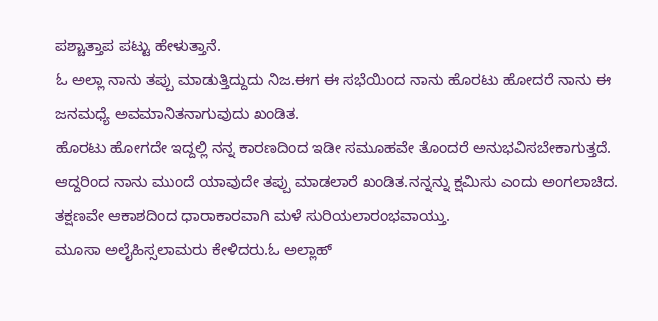ಪಶ್ಚಾತ್ತಾಪ ಪಟ್ಟು ಹೇಳುತ್ತಾನೆ.
ಓ ಅಲ್ಲಾ ನಾನು ತಪ್ಪು ಮಾಡುತ್ತಿದ್ದುದು ನಿಜ.ಈಗ ಈ ಸಭೆಯಿಂದ ನಾನು ಹೊರಟು ಹೋದರೆ ನಾನು ಈ ಜನಮಧ್ಯೆ ಅವಮಾನಿತನಾಗುವುದು ಖಂಡಿತ.
ಹೊರಟು ಹೋಗದೇ ಇದ್ದಲ್ಲಿ ನನ್ನ ಕಾರಣದಿಂದ ಇಡೀ ಸಮೂಹವೇ ತೊಂದರೆ ಅನುಭವಿಸಬೇಕಾಗುತ್ತದೆ.
ಆದ್ದರಿಂದ ನಾನು ಮುಂದೆ ಯಾವುದೇ ತಪ್ಪು ಮಾಡಲಾರೆ ಖಂಡಿತ.ನನ್ನನ್ನು ಕ್ಷಮಿಸು ಎಂದು ಅಂಗಲಾಚಿದ.
ತಕ್ಷಣವೇ ಆಕಾಶದಿಂದ ಧಾರಾಕಾರವಾಗಿ ಮಳೆ ಸುರಿಯಲಾರಂಭವಾಯ್ತು.
ಮೂಸಾ ಅಲೈಹಿಸ್ಸಲಾಮರು ಕೇಳಿದರು.ಓ ಅಲ್ಲಾಹ್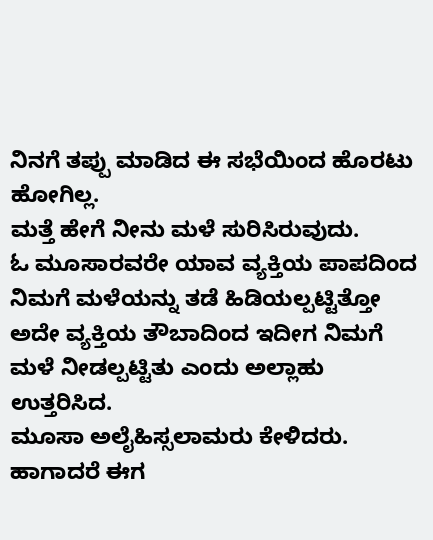ನಿನಗೆ ತಪ್ಪು ಮಾಡಿದ ಈ ಸಭೆಯಿಂದ ಹೊರಟು ಹೋಗಿಲ್ಲ.
ಮತ್ತೆ ಹೇಗೆ ನೀನು ಮಳೆ ಸುರಿಸಿರುವುದು.
ಓ ಮೂಸಾರವರೇ ಯಾವ ವ್ಯಕ್ತಿಯ ಪಾಪದಿಂದ ನಿಮಗೆ ಮಳೆಯನ್ನು ತಡೆ ಹಿಡಿಯಲ್ಪಟ್ಟಿತ್ತೋ ಅದೇ ವ್ಯಕ್ತಿಯ ತೌಬಾದಿಂದ ಇದೀಗ ನಿಮಗೆ ಮಳೆ ನೀಡಲ್ಪಟ್ಟಿತು ಎಂದು ಅಲ್ಲಾಹು ಉತ್ತರಿಸಿದ.
ಮೂಸಾ ಅಲೈಹಿಸ್ಸಲಾಮರು ಕೇಳಿದರು.
ಹಾಗಾದರೆ ಈಗ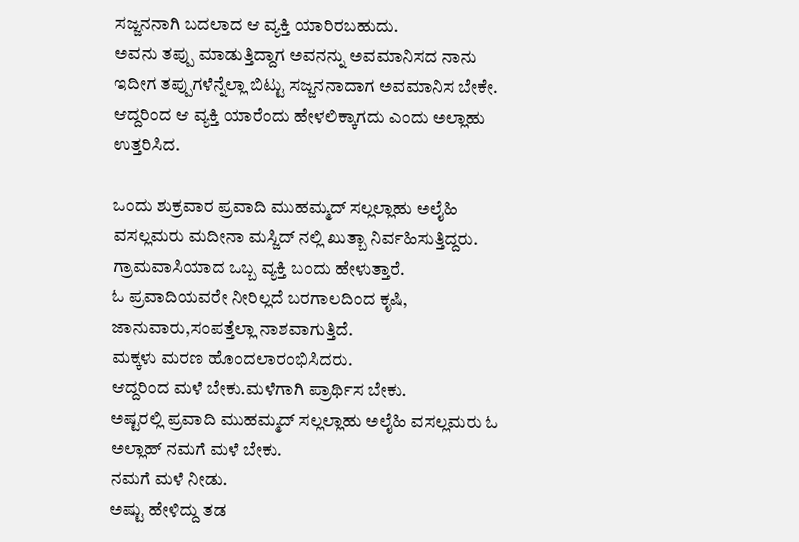ಸಜ್ಜನನಾಗಿ ಬದಲಾದ ಆ ವ್ಯಕ್ತಿ ಯಾರಿರಬಹುದು.
ಅವನು ತಪ್ಪು ಮಾಡುತ್ತಿದ್ದಾಗ ಅವನನ್ನು ಅವಮಾನಿಸದ ನಾನು ಇದೀಗ ತಪ್ಪುಗಳೆನ್ನೆಲ್ಲಾ ಬಿಟ್ಟು ಸಜ್ಜನನಾದಾಗ ಅವಮಾನಿಸ ಬೇಕೇ.
ಆದ್ದರಿಂದ ಆ ವ್ಯಕ್ತಿ ಯಾರೆಂದು ಹೇಳಲಿಕ್ಕಾಗದು ಎಂದು ಅಲ್ಲಾಹು ಉತ್ತರಿಸಿದ.

ಒಂದು ಶುಕ್ರವಾರ ಪ್ರವಾದಿ ಮುಹಮ್ಮದ್ ಸಲ್ಲಲ್ಲಾಹು ಅಲೈಹಿ ವಸಲ್ಲಮರು ಮದೀನಾ ಮಸ್ಜಿದ್ ನಲ್ಲಿ ಖುತ್ಬಾ ನಿರ್ವಹಿಸುತ್ತಿದ್ದರು.
ಗ್ರಾಮವಾಸಿಯಾದ ಒಬ್ಬ ವ್ಯಕ್ತಿ ಬಂದು ಹೇಳುತ್ತಾರೆ.
ಓ ಪ್ರವಾದಿಯವರೇ ನೀರಿಲ್ಲದೆ ಬರಗಾಲದಿಂದ ಕೃಷಿ, ಜಾನುವಾರು,ಸಂಪತ್ತೆಲ್ಲಾ ನಾಶವಾಗುತ್ತಿದೆ.
ಮಕ್ಕಳು ಮರಣ ಹೊಂದಲಾರಂಭಿಸಿದರು.
ಆದ್ದರಿಂದ ಮಳೆ ಬೇಕು.ಮಳೆಗಾಗಿ ಪ್ರಾರ್ಥಿಸ ಬೇಕು.
ಅಷ್ಟರಲ್ಲಿ ಪ್ರವಾದಿ ಮುಹಮ್ಮದ್ ಸಲ್ಲಲ್ಲಾಹು ಅಲೈಹಿ ವಸಲ್ಲಮರು ಓ ಅಲ್ಲಾಹ್ ನಮಗೆ ಮಳೆ ಬೇಕು.
ನಮಗೆ ಮಳೆ ನೀಡು.
ಅಷ್ಟು ಹೇಳಿದ್ದು ತಡ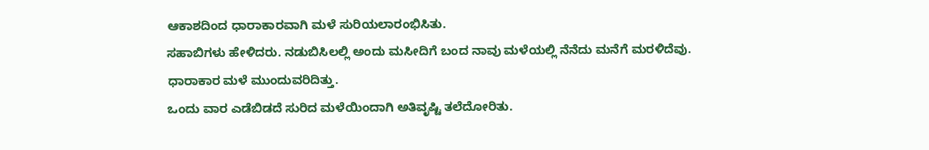ಆಕಾಶದಿಂದ ಧಾರಾಕಾರವಾಗಿ ಮಳೆ ಸುರಿಯಲಾರಂಭಿಸಿತು.
ಸಹಾಬಿಗಳು ಹೇಳಿದರು. ನಡುಬಿಸಿಲಲ್ಲಿ ಅಂದು ಮಸೀದಿಗೆ ಬಂದ ನಾವು ಮಳೆಯಲ್ಲಿ ನೆನೆದು ಮನೆಗೆ ಮರಳಿದೆವು.
ಧಾರಾಕಾರ ಮಳೆ ಮುಂದುವರಿದಿತ್ತು.
ಒಂದು ವಾರ ಎಡೆಬಿಡದೆ ಸುರಿದ ಮಳೆಯಿಂದಾಗಿ ಅತಿವೃಷ್ಟಿ ತಲೆದೋರಿತು.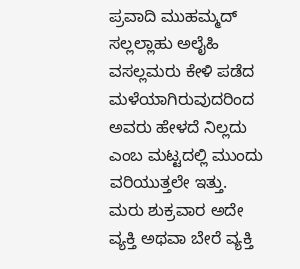ಪ್ರವಾದಿ ಮುಹಮ್ಮದ್ ಸಲ್ಲಲ್ಲಾಹು ಅಲೈಹಿ ವಸಲ್ಲಮರು ಕೇಳಿ ಪಡೆದ ಮಳೆಯಾಗಿರುವುದರಿಂದ ಅವರು ಹೇಳದೆ ನಿಲ್ಲದು ಎಂಬ ಮಟ್ಟದಲ್ಲಿ ಮುಂದು ವರಿಯುತ್ತಲೇ ಇತ್ತು.
ಮರು ಶುಕ್ರವಾರ ಅದೇ ವ್ಯಕ್ತಿ ಅಥವಾ ಬೇರೆ ವ್ಯಕ್ತಿ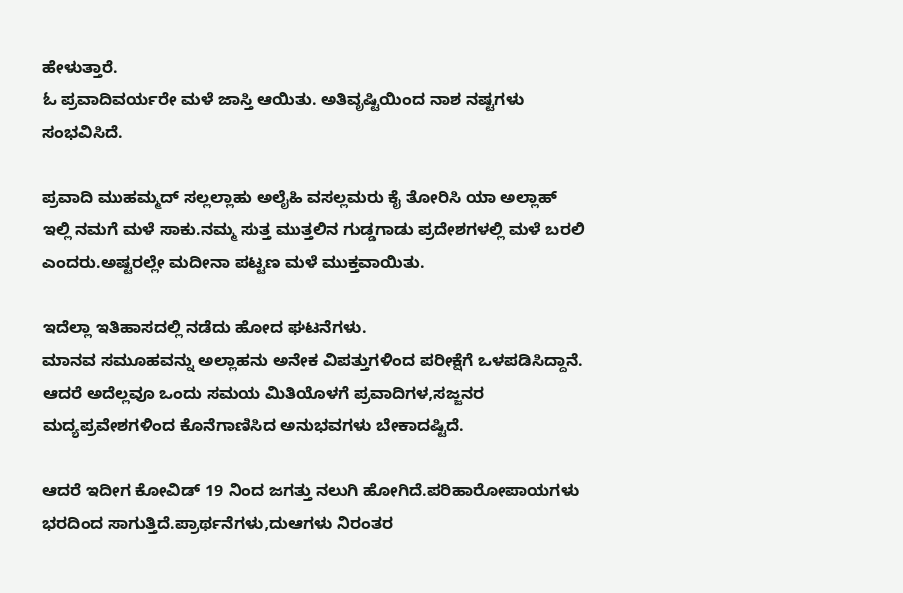ಹೇಳುತ್ತಾರೆ.
ಓ ಪ್ರವಾದಿವರ್ಯರೇ ಮಳೆ ಜಾಸ್ತಿ ಆಯಿತು. ಅತಿವೃಷ್ಟಿಯಿಂದ ನಾಶ ನಷ್ಟಗಳು ಸಂಭವಿಸಿದೆ.

ಪ್ರವಾದಿ ಮುಹಮ್ಮದ್ ಸಲ್ಲಲ್ಲಾಹು ಅಲೈಹಿ ವಸಲ್ಲಮರು ಕೈ ತೋರಿಸಿ ಯಾ ಅಲ್ಲಾಹ್ ಇಲ್ಲಿ ನಮಗೆ ಮಳೆ ಸಾಕು.ನಮ್ಮ ಸುತ್ತ ಮುತ್ತಲಿನ ಗುಡ್ಡಗಾಡು ಪ್ರದೇಶಗಳಲ್ಲಿ ಮಳೆ ಬರಲಿ ಎಂದರು.ಅಷ್ಟರಲ್ಲೇ ಮದೀನಾ ಪಟ್ಟಣ ಮಳೆ ಮುಕ್ತವಾಯಿತು.

ಇದೆಲ್ಲಾ ಇತಿಹಾಸದಲ್ಲಿ ನಡೆದು ಹೋದ ಘಟನೆಗಳು.
ಮಾನವ ಸಮೂಹವನ್ನು ಅಲ್ಲಾಹನು ಅನೇಕ ವಿಪತ್ತುಗಳಿಂದ ಪರೀಕ್ಷೆಗೆ ಒಳಪಡಿಸಿದ್ದಾನೆ.
ಆದರೆ ಅದೆಲ್ಲವೂ ಒಂದು ಸಮಯ ಮಿತಿಯೊಳಗೆ ಪ್ರವಾದಿಗಳ,ಸಜ್ಜನರ ಮದ್ಯಪ್ರವೇಶಗಳಿಂದ ಕೊನೆಗಾಣಿಸಿದ ಅನುಭವಗಳು ಬೇಕಾದಷ್ಟಿದೆ.

ಆದರೆ ಇದೀಗ ಕೋವಿಡ್ 19 ನಿಂದ ಜಗತ್ತು ನಲುಗಿ ಹೋಗಿದೆ.ಪರಿಹಾರೋಪಾಯಗಳು ಭರದಿಂದ ಸಾಗುತ್ತಿದೆ.ಪ್ರಾರ್ಥನೆಗಳು,ದುಆಗಳು ನಿರಂತರ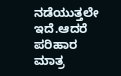ನಡೆಯುತ್ತಲೇ ಇದೆ.ಆದರೆ ಪರಿಹಾರ ಮಾತ್ರ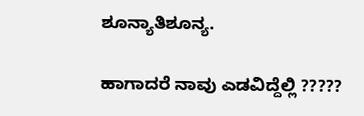ಶೂನ್ಯಾತಿಶೂನ್ಯ.

ಹಾಗಾದರೆ ನಾವು ಎಡವಿದ್ದೆಲ್ಲಿ ?????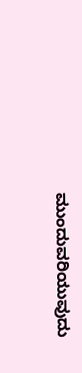ಮುಂದುವರಿಯುವುದು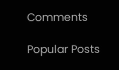Comments

Popular Posts